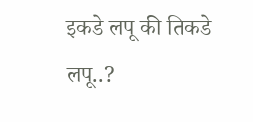इकडे लपू की तिकडे लपू..?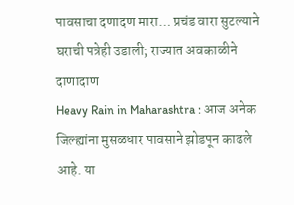पावसाचा दणादण मारा… प्रचंड वारा सुटल्याने घराची पत्रेही उडाली; राज्यात अवकाळीने दाणादाण
Heavy Rain in Maharashtra : आज अनेक जिल्ह्यांना मुसळधार पावसाने झोडपून काढले आहे. या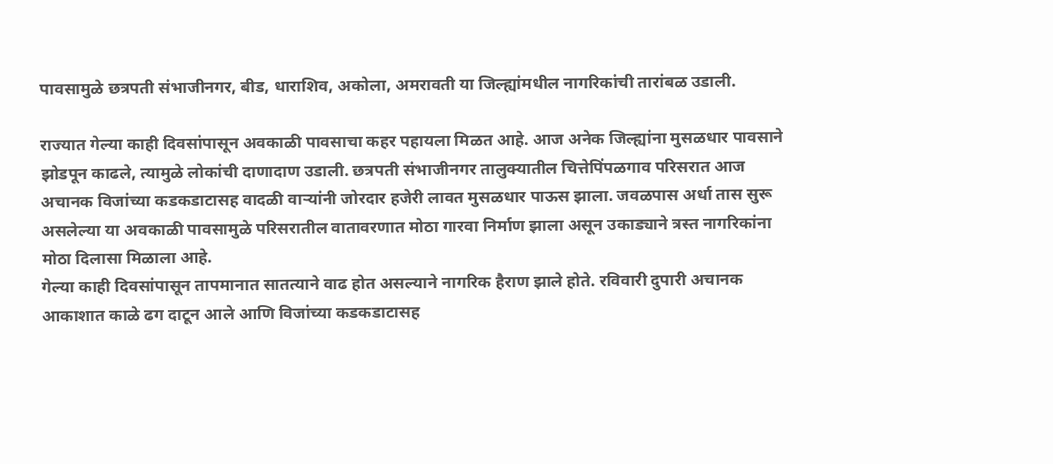पावसामुळे छत्रपती संभाजीनगर, बीड, धाराशिव, अकोला, अमरावती या जिल्ह्यांमधील नागरिकांची तारांबळ उडाली.

राज्यात गेल्या काही दिवसांपासून अवकाळी पावसाचा कहर पहायला मिळत आहे. आज अनेक जिल्ह्यांना मुसळधार पावसाने झोडपून काढले, त्यामुळे लोकांची दाणादाण उडाली. छत्रपती संभाजीनगर तालुक्यातील चित्तेपिंपळगाव परिसरात आज अचानक विजांच्या कडकडाटासह वादळी वाऱ्यांनी जोरदार हजेरी लावत मुसळधार पाऊस झाला. जवळपास अर्धा तास सुरू असलेल्या या अवकाळी पावसामुळे परिसरातील वातावरणात मोठा गारवा निर्माण झाला असून उकाड्याने त्रस्त नागरिकांना मोठा दिलासा मिळाला आहे.
गेल्या काही दिवसांपासून तापमानात सातत्याने वाढ होत असल्याने नागरिक हैराण झाले होते. रविवारी दुपारी अचानक आकाशात काळे ढग दाटून आले आणि विजांच्या कडकडाटासह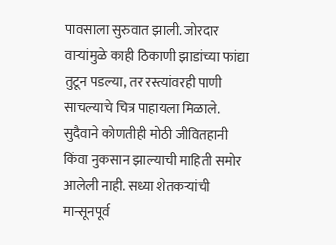पावसाला सुरुवात झाली. जोरदार वाऱ्यांमुळे काही ठिकाणी झाडांच्या फांद्या तुटून पडल्या, तर रस्त्यांवरही पाणी साचल्याचे चित्र पाहायला मिळाले. सुदैवाने कोणतीही मोठी जीवितहानी किंवा नुकसान झाल्याची माहिती समोर आलेली नाही. सध्या शेतकऱ्यांची मान्सूनपूर्व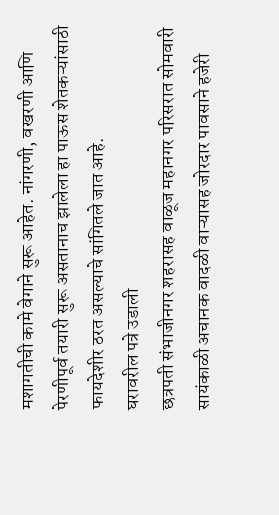मशागतीची कामे वेगाने सुरू आहेत. नांगरणी, वखरणी आणि पेरणीपूर्व तयारी सुरू असतानाच झालेला हा पाऊस शेतकऱ्यांसाठी फायदेशीर ठरत असल्याचे सांगितले जात आहे.
घरावरील पत्रे उडाली
छत्रपती संभाजीनगर शहरासह वाळूज महानगर परिसरात सोमवारी सायंकाळी अचानक वादळी वाऱ्यासह जोरदार पावसाने हजेरी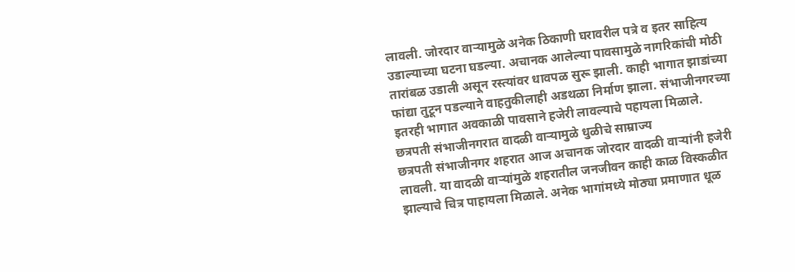लावली. जोरदार वाऱ्यामुळे अनेक ठिकाणी घरावरील पत्रे व इतर साहित्य उडाल्याच्या घटना घडल्या. अचानक आलेल्या पावसामुळे नागरिकांची मोठी तारांबळ उडाली असून रस्त्यांवर धावपळ सुरू झाली. काही भागात झाडांच्या फांद्या तुटून पडल्याने वाहतुकीलाही अडथळा निर्माण झाला. संभाजीनगरच्या इतरही भागात अवकाळी पावसाने हजेरी लावल्याचे पहायला मिळाले.
छत्रपती संभाजीनगरात वादळी वाऱ्यामुळे धुळीचे साम्राज्य
छत्रपती संभाजीनगर शहरात आज अचानक जोरदार वादळी वाऱ्यांनी हजेरी लावली. या वादळी वाऱ्यांमुळे शहरातील जनजीवन काही काळ विस्कळीत झाल्याचे चित्र पाहायला मिळाले. अनेक भागांमध्ये मोठ्या प्रमाणात धूळ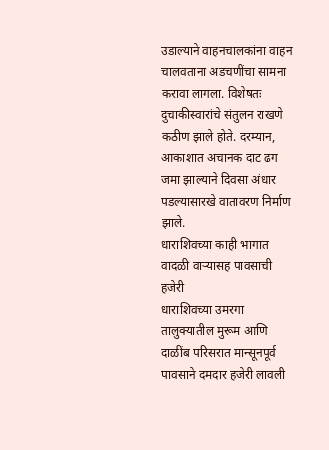उडाल्याने वाहनचालकांना वाहन चालवताना अडचणींचा सामना करावा लागला. विशेषतः दुचाकीस्वारांचे संतुलन राखणे कठीण झाले होते. दरम्यान, आकाशात अचानक दाट ढग जमा झाल्याने दिवसा अंधार पडल्यासारखे वातावरण निर्माण झाले.
धाराशिवच्या काही भागात वादळी वाऱ्यासह पावसाची हजेरी
धाराशिवच्या उमरगा तालुक्यातील मुरूम आणि दाळींब परिसरात मान्सूनपूर्व पावसाने दमदार हजेरी लावली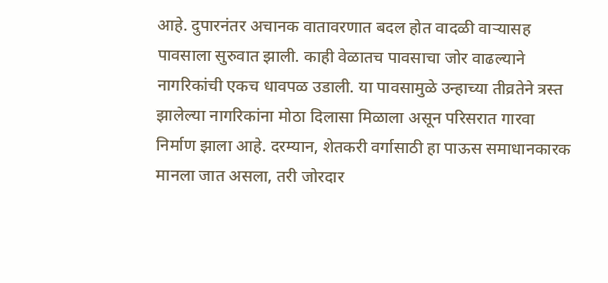आहे. दुपारनंतर अचानक वातावरणात बदल होत वादळी वाऱ्यासह पावसाला सुरुवात झाली. काही वेळातच पावसाचा जोर वाढल्याने नागरिकांची एकच धावपळ उडाली. या पावसामुळे उन्हाच्या तीव्रतेने त्रस्त झालेल्या नागरिकांना मोठा दिलासा मिळाला असून परिसरात गारवा निर्माण झाला आहे. दरम्यान, शेतकरी वर्गासाठी हा पाऊस समाधानकारक मानला जात असला, तरी जोरदार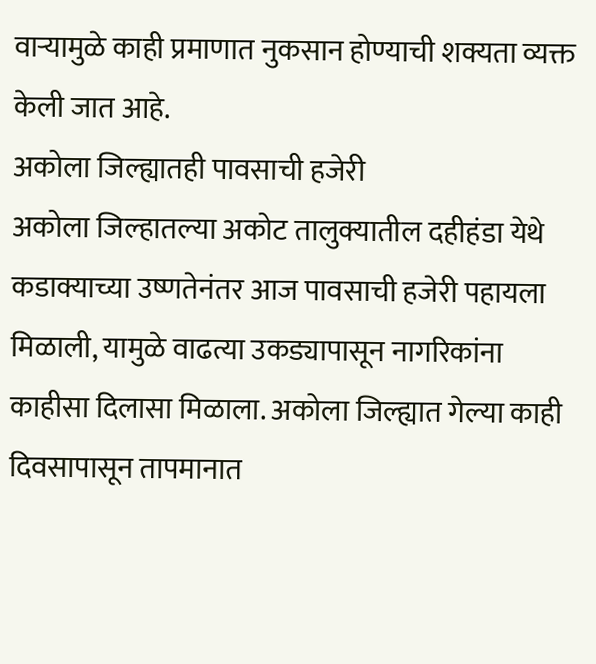वाऱ्यामुळे काही प्रमाणात नुकसान होण्याची शक्यता व्यक्त केली जात आहे.
अकोला जिल्ह्यातही पावसाची हजेरी
अकोला जिल्हातल्या अकोट तालुक्यातील दहीहंडा येथे कडाक्याच्या उष्णतेनंतर आज पावसाची हजेरी पहायला मिळाली, यामुळे वाढत्या उकड्यापासून नागरिकांना काहीसा दिलासा मिळाला. अकोला जिल्ह्यात गेल्या काही दिवसापासून तापमानात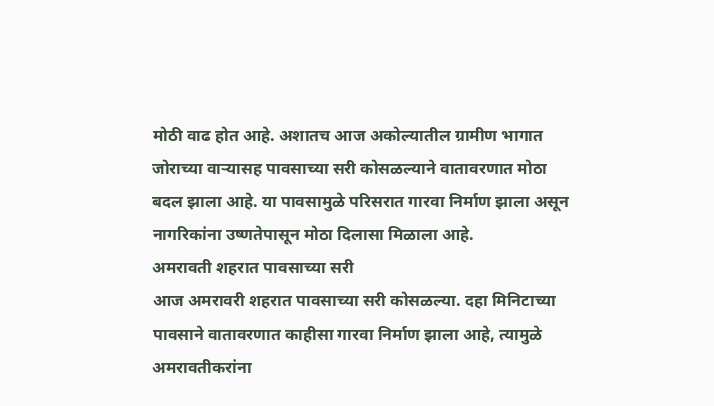मोठी वाढ होत आहे. अशातच आज अकोल्यातील ग्रामीण भागात जोराच्या वाऱ्यासह पावसाच्या सरी कोसळल्याने वातावरणात मोठा बदल झाला आहे. या पावसामुळे परिसरात गारवा निर्माण झाला असून नागरिकांना उष्णतेपासून मोठा दिलासा मिळाला आहे.
अमरावती शहरात पावसाच्या सरी
आज अमरावरी शहरात पावसाच्या सरी कोसळल्या. दहा मिनिटाच्या पावसाने वातावरणात काहीसा गारवा निर्माण झाला आहे, त्यामुळे अमरावतीकरांना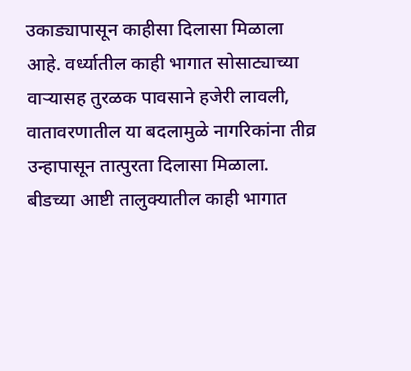उकाड्यापासून काहीसा दिलासा मिळाला आहे. वर्ध्यातील काही भागात सोसाट्याच्या वाऱ्यासह तुरळक पावसाने हजेरी लावली, वातावरणातील या बदलामुळे नागरिकांना तीव्र उन्हापासून तात्पुरता दिलासा मिळाला.
बीडच्या आष्टी तालुक्यातील काही भागात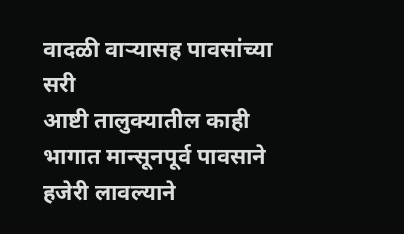वादळी वाऱ्यासह पावसांच्या सरी
आष्टी तालुक्यातील काही भागात मान्सूनपूर्व पावसाने हजेरी लावल्याने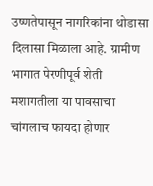उष्णतेपासून नागरिकांना थोडासा दिलासा मिळाला आहे. ग्रामीण भागात पेरणीपूर्व शेती मशागतीला या पावसाचा चांगलाच फायदा होणार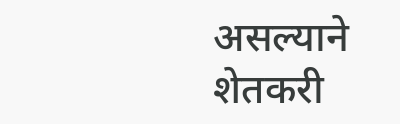असल्याने शेतकरी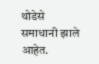थोडेसे समाधानी झाले आहेत.